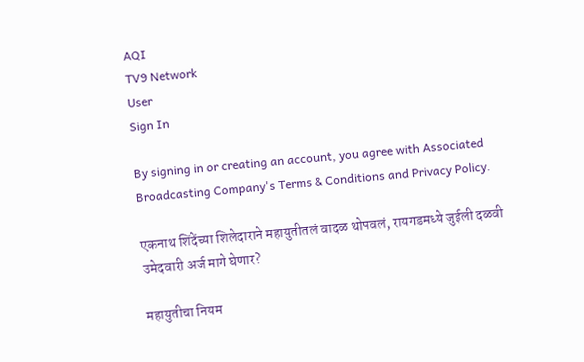AQI
TV9 Network
User
Sign In

By signing in or creating an account, you agree with Associated Broadcasting Company's Terms & Conditions and Privacy Policy.

एकनाथ शिंदेंच्या शिलेदाराने महायुतीतलं वादळ थोपवलं, रायगडमध्ये जुईली दळवी उमेदवारी अर्ज मागे घेणार?

महायुतीचा नियम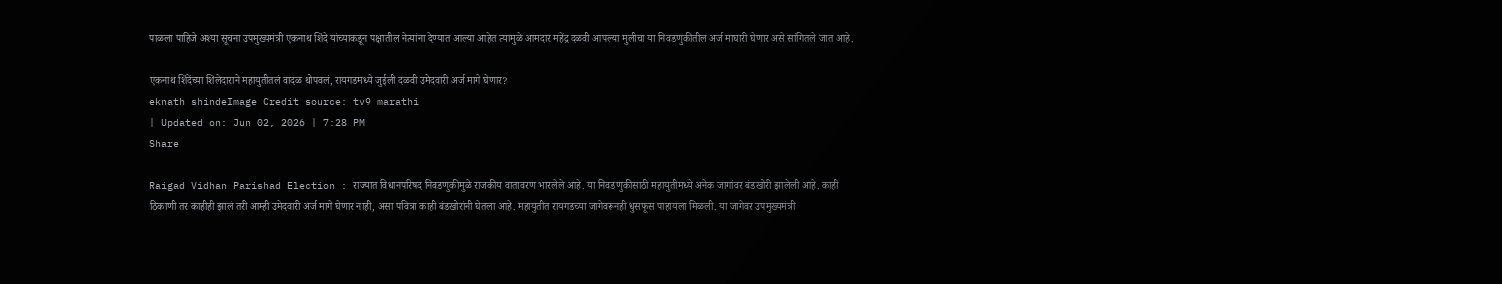पाळला पाहिजे अश्या सूचना उपमुख्यमंत्री एकनाथ शिंदे यांच्याकडून पक्षातील नेत्यांना देण्यात आल्या आहेत त्यामुळे आमदार महेंद्र दळवी आपल्या मुलीचा या निवडणुकीतील अर्ज माघारी घेणार असे सांगितले जात आहे.

एकनाथ शिंदेंच्या शिलेदाराने महायुतीतलं वादळ थोपवलं, रायगडमध्ये जुईली दळवी उमेदवारी अर्ज मागे घेणार?
eknath shindeImage Credit source: tv9 marathi
| Updated on: Jun 02, 2026 | 7:28 PM
Share

Raigad Vidhan Parishad Election : राज्यात विधानपरिषद निवडणुकीमुळे राजकीय वातावरण भारलेले आहे. या निवडणुकीसाठी महायुतीमध्ये अनेक जागांवर बंडखोरी झालेली आहे. काही ठिकाणी तर काहीही झालं तरी आम्ही उमेदवारी अर्ज मागे घेणार नाही, असा पवित्रा काही बंडखोरांनी घेतला आहे. महायुतीत रायगडच्या जागेवरूनही धुसफूस पाहायला मिळली. या जागेवर उपमुख्यमंत्री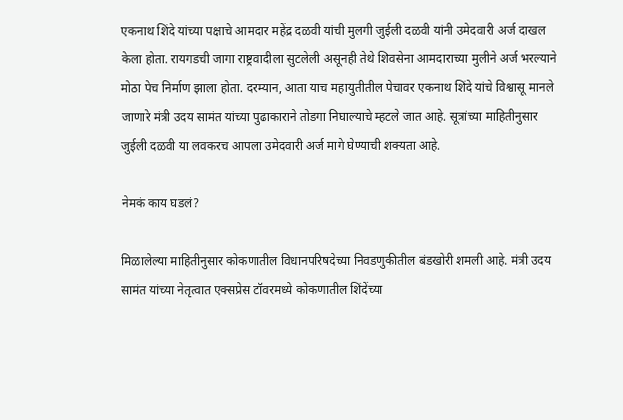एकनाथ शिंदे यांच्या पक्षाचे आमदार महेंद्र दळवी यांची मुलगी जुईली दळवी यांनी उमेदवारी अर्ज दाखल केला होता. रायगडची जागा राष्ट्रवादीला सुटलेली असूनही तेथे शिवसेना आमदाराच्या मुलीने अर्ज भरल्याने मोठा पेच निर्माण झाला होता. दरम्यान, आता याच महायुतीतील पेचावर एकनाथ शिंदे यांचे विश्वासू मानले जाणारे मंत्री उदय सामंत यांच्या पुढाकाराने तोडगा निघाल्याचे म्हटले जात आहे. सूत्रांच्या माहितीनुसार जुईली दळवी या लवकरच आपला उमेदवारी अर्ज मागे घेण्याची शक्यता आहे.

नेमकं काय घडलं?

मिळालेल्या माहितीनुसार कोकणातील विधानपरिषदेच्या निवडणुकीतील बंडखोरी शमली आहे. मंत्री उदय सामंत यांच्या नेतृत्वात एक्सप्रेस टॉवरमध्ये कोकणातील शिंदेंच्या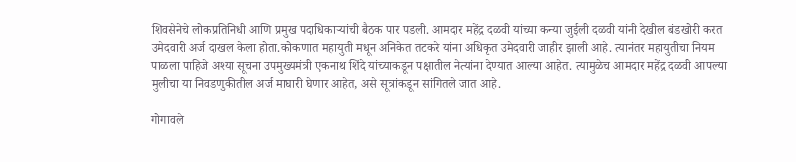शिवसेनेचे लोकप्रतिनिधी आणि प्रमुख पदाधिकाऱ्यांची बैठक पार पडली. आमदार महेंद्र दळवी यांच्या कन्या जुईली दळवी यांनी देखील बंडखोरी करत उमेदवारी अर्ज दाखल केला होता.कोकणात महायुती मधून अनिकेत तटकरे यांना अधिकृत उमेदवारी जाहीर झाली आहे. त्यानंतर महायुतीचा नियम पाळला पाहिजे अश्या सूचना उपमुख्यमंत्री एकनाथ शिंदे यांच्याकडून पक्षातील नेत्यांना देण्यात आल्या आहेत. त्यामुळेच आमदार महेंद्र दळवी आपल्या मुलीचा या निवडणुकीतील अर्ज माघारी घेणार आहेत, असे सूत्रांकडून सांगितले जात आहे.

गोगावले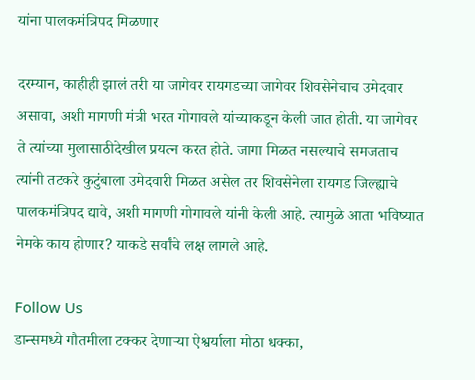यांना पालकमंत्रिपद मिळणार

दरम्यान, काहीही झालं तरी या जागेवर रायगडच्या जागेवर शिवसेनेचाच उमेदवार असावा, अशी मागणी मंत्री भरत गोगावले यांच्याकडून केली जात होती. या जागेवर ते त्यांच्या मुलासाठीदेखील प्रयत्न करत होते. जागा मिळत नसल्याचे समजताच त्यांनी तटकरे कुटुंबाला उमेदवारी मिळत असेल तर शिवसेनेला रायगड जिल्ह्याचे पालकमंत्रिपद द्यावे, अशी मागणी गोगावले यांनी केली आहे. त्यामुळे आता भविष्यात नेमके काय होणार? याकडे सर्वांचे लक्ष लागले आहे.

Follow Us
डान्समध्ये गौतमीला टक्कर देणाऱ्या ऐश्वर्याला मोठा धक्का,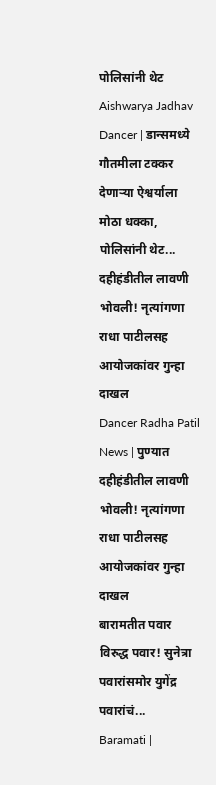पोलिसांनी थेट
Aishwarya Jadhav Dancer | डान्समध्ये गौतमीला टक्कर देणाऱ्या ऐश्वर्याला मोठा धक्का, पोलिसांनी थेट...
दहीहंडीतील लावणी भोवली! नृत्यांगणा राधा पाटीलसह आयोजकांवर गुन्हा दाखल
Dancer Radha Patil News | पुण्यात दहीहंडीतील लावणी भोवली! नृत्यांगणा राधा पाटीलसह आयोजकांवर गुन्हा दाखल
बारामतीत पवार विरुद्ध पवार! सुनेत्रा पवारांसमोर युगेंद्र पवारांचं...
Baramati |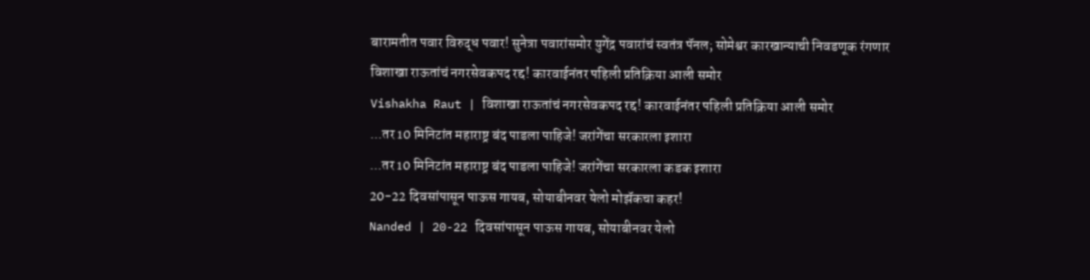बारामतीत पवार विरुद्ध पवार! सुनेत्रा पवारांसमोर युगेंद्र पवारांचं स्वतंत्र पॅनल; सोमेश्वर कारखान्याची निवडणूक रंगणार
विशाखा राऊतांचं नगरसेवकपद रद्द! कारवाईनंतर पहिली प्रतिक्रिया आली समोर
Vishakha Raut | विशाखा राऊतांचं नगरसेवकपद रद्द! कारवाईनंतर पहिली प्रतिक्रिया आली समोर
...तर 10 मिनिटांत महाराष्ट्र बंद पाडला पाहिजे! जरांगेंचा सरकारला इशारा
...तर 10 मिनिटांत महाराष्ट्र बंद पाडला पाहिजे! जरांगेंचा सरकारला कडक इशारा
20-22 दिवसांपासून पाऊस गायब, सोयाबीनवर येलो मोझॅकचा कहर!
Nanded | 20-22 दिवसांपासून पाऊस गायब, सोयाबीनवर येलो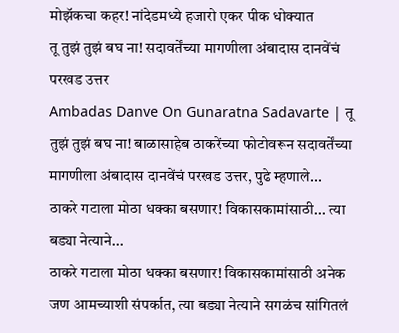मोझॅकचा कहर! नांदेडमध्ये हजारो एकर पीक धोक्यात
तू तुझं तुझं बघ ना! सदावर्तेंच्या मागणीला अंबादास दानवेंचं परखड उत्तर
Ambadas Danve On Gunaratna Sadavarte | तू तुझं तुझं बघ ना! बाळासाहेब ठाकरेंच्या फोटोवरून सदावर्तेंच्या मागणीला अंबादास दानवेंचं परखड उत्तर, पुढे म्हणाले...
ठाकरे गटाला मोठा धक्का बसणार! विकासकामांसाठी... त्या बड्या नेत्याने...
ठाकरे गटाला मोठा धक्का बसणार! विकासकामांसाठी अनेक जण आमच्याशी संपर्कात, त्या बड्या नेत्याने सगळंच सांगितलं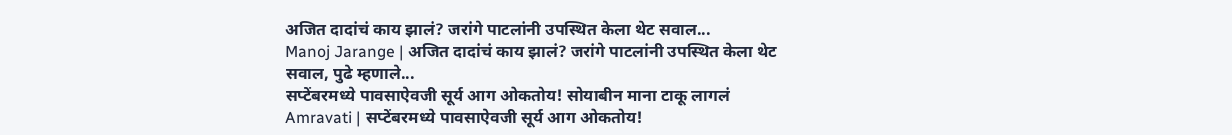अजित दादांचं काय झालं? जरांगे पाटलांनी उपस्थित केला थेट सवाल...
Manoj Jarange | अजित दादांचं काय झालं? जरांगे पाटलांनी उपस्थित केला थेट सवाल, पुढे म्हणाले...
सप्टेंबरमध्ये पावसाऐवजी सूर्य आग ओकतोय! सोयाबीन माना टाकू लागलं
Amravati | सप्टेंबरमध्ये पावसाऐवजी सूर्य आग ओकतोय!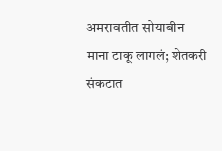अमरावतीत सोयाबीन माना टाकू लागलं; शेतकरी संकटात